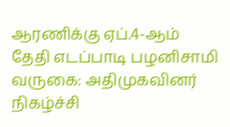ஆரணிக்கு ஏப்.4-ஆம் தேதி எடப்பாடி பழனிசாமி வருகை: அதிமுகவினர் நிகழ்ச்சி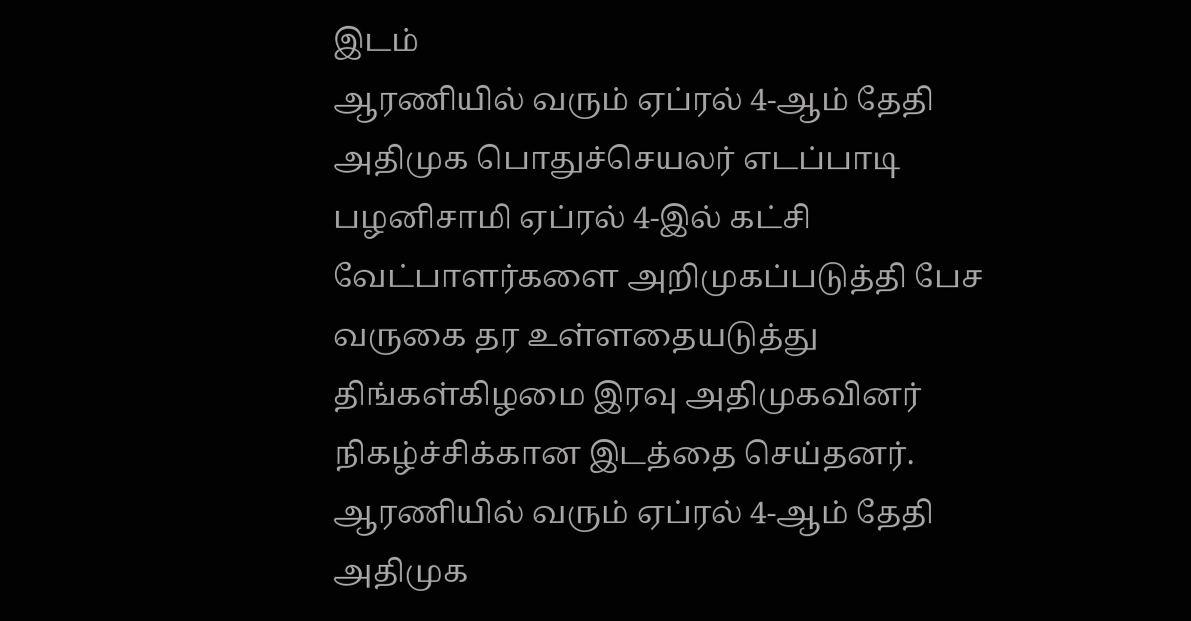இடம்
ஆரணியில் வரும் ஏப்ரல் 4-ஆம் தேதி அதிமுக பொதுச்செயலர் எடப்பாடி பழனிசாமி ஏப்ரல் 4-இல் கட்சி வேட்பாளர்களை அறிமுகப்படுத்தி பேச வருகை தர உள்ளதையடுத்து திங்கள்கிழமை இரவு அதிமுகவினர் நிகழ்ச்சிக்கான இடத்தை செய்தனர்.
ஆரணியில் வரும் ஏப்ரல் 4-ஆம் தேதி அதிமுக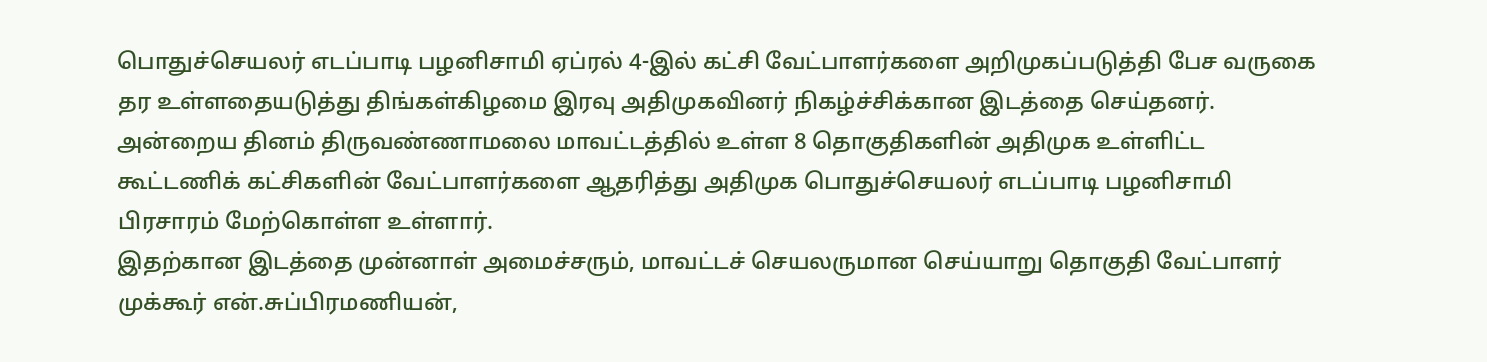பொதுச்செயலர் எடப்பாடி பழனிசாமி ஏப்ரல் 4-இல் கட்சி வேட்பாளர்களை அறிமுகப்படுத்தி பேச வருகை தர உள்ளதையடுத்து திங்கள்கிழமை இரவு அதிமுகவினர் நிகழ்ச்சிக்கான இடத்தை செய்தனர்.
அன்றைய தினம் திருவண்ணாமலை மாவட்டத்தில் உள்ள 8 தொகுதிகளின் அதிமுக உள்ளிட்ட கூட்டணிக் கட்சிகளின் வேட்பாளர்களை ஆதரித்து அதிமுக பொதுச்செயலர் எடப்பாடி பழனிசாமி பிரசாரம் மேற்கொள்ள உள்ளார்.
இதற்கான இடத்தை முன்னாள் அமைச்சரும், மாவட்டச் செயலருமான செய்யாறு தொகுதி வேட்பாளர் முக்கூர் என்.சுப்பிரமணியன்,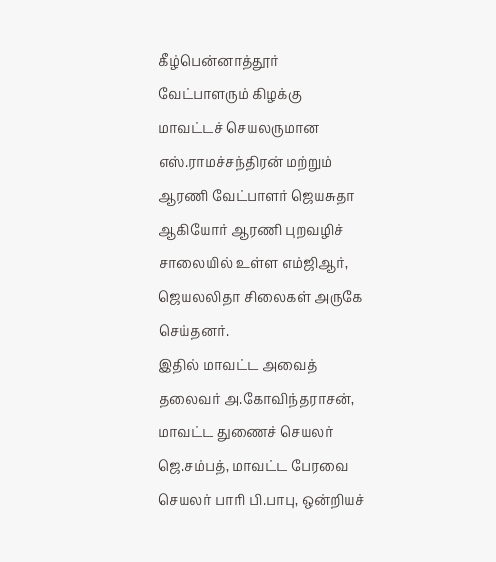கீழ்பென்னாத்தூர் வேட்பாளரும் கிழக்கு மாவட்டச் செயலருமான எஸ்.ராமச்சந்திரன் மற்றும் ஆரணி வேட்பாளர் ஜெயசுதா ஆகியோர் ஆரணி புறவழிச் சாலையில் உள்ள எம்ஜிஆர், ஜெயலலிதா சிலைகள் அருகே செய்தனர்.
இதில் மாவட்ட அவைத் தலைவர் அ.கோவிந்தராசன், மாவட்ட துணைச் செயலர் ஜெ.சம்பத், மாவட்ட பேரவை செயலர் பாரி பி.பாபு, ஒன்றியச்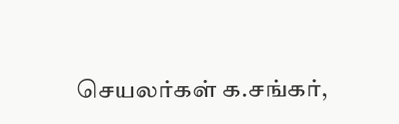செயலர்கள் க.சங்கர்,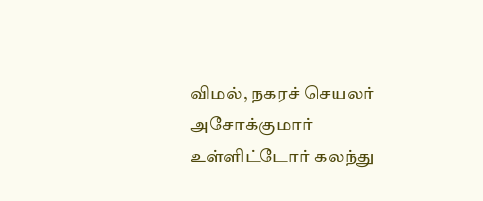விமல், நகரச் செயலர் அசோக்குமார் உள்ளிட்டோர் கலந்து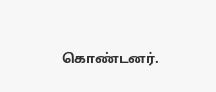கொண்டனர்.